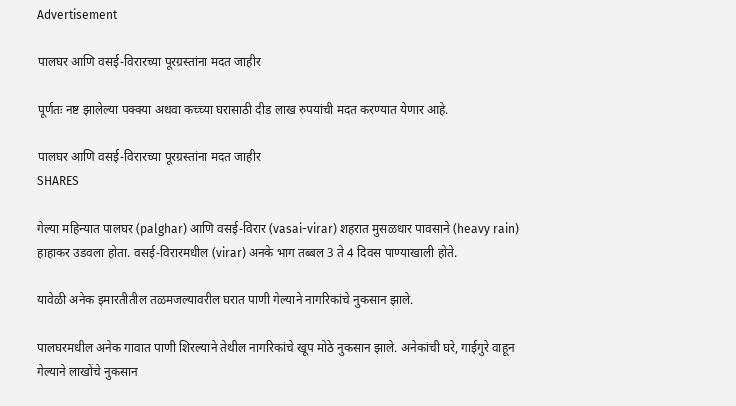Advertisement

पालघर आणि वसई-विरारच्या पूरग्रस्तांना मदत जाहीर

पूर्णतः नष्ट झालेल्या पक्क्या अथवा कच्च्या घरासाठी दीड लाख रुपयांची मदत करण्यात येणार आहे.

पालघर आणि वसई-विरारच्या पूरग्रस्तांना मदत जाहीर
SHARES

गेल्या महिन्यात पालघर (palghar) आणि वसई-विरार (vasai-virar) शहरात मुसळधार पावसाने (heavy rain) हाहाकर उडवला होता. वसई-विरारमधील (virar) अनके भाग तब्बल 3 ते 4 दिवस पाण्याखाली होते.

यावेळी अनेक इमारतीतील तळमजल्यावरील घरात पाणी गेल्याने नागरिकांचे नुकसान झाले.

पालघरमधील अनेक गावात पाणी शिरल्याने तेथील नागरिकांचे खूप मोठे नुकसान झाले. अनेकांची घरे, गाईगुरे वाहून गेल्याने लाखोंचे नुकसान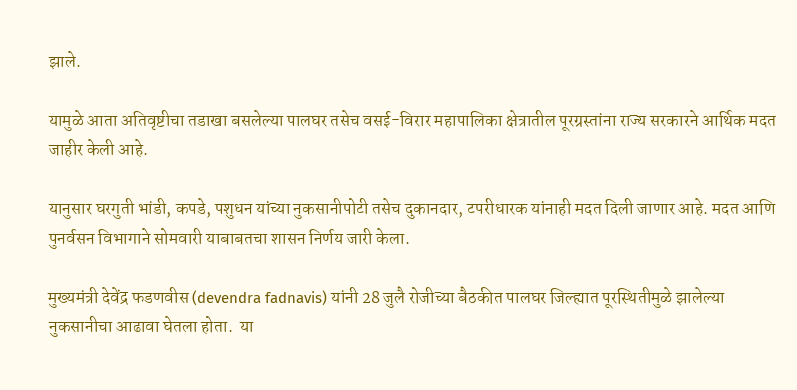झाले.

यामुळे आता अतिवृष्टीचा तडाखा बसलेल्या पालघर तसेच वसई-विरार महापालिका क्षेत्रातील पूरग्रस्तांना राज्य सरकारने आर्थिक मदत जाहीर केली आहे.

यानुसार घरगुती भांडी, कपडे, पशुधन यांच्या नुकसानीपोटी तसेच दुकानदार, टपरीधारक यांनाही मदत दिली जाणार आहे. मदत आणि पुनर्वसन विभागाने सोमवारी याबाबतचा शासन निर्णय जारी केला.

मुख्यमंत्री देवेंद्र फडणवीस (devendra fadnavis) यांनी 28 जुलै रोजीच्या बैठकीत पालघर जिल्ह्यात पूरस्थितीमुळे झालेल्या नुकसानीचा आढावा घेतला होता.  या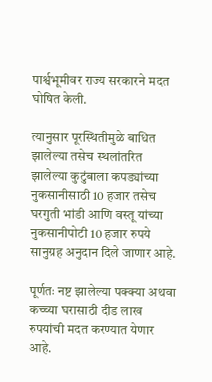पार्श्वभूमीवर राज्य सरकारने मदत घोषित केली.

त्यानुसार पूरस्थितीमुळे बाधित झालेल्या तसेच स्थलांतरित झालेल्या कुटुंबाला कपड्यांच्या नुकसानीसाठी 10 हजार तसेच घरगुती भांडी आणि वस्तू यांच्या नुकसानीपोटी 10 हजार रुपये सानुग्रह अनुदान दिले जाणार आहे.

पूर्णतः नष्ट झालेल्या पक्क्या अथवा कच्च्या घरासाठी दीड लाख रुपयांची मदत करण्यात येणार आहे.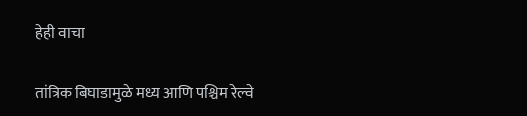हेही वाचा

तांत्रिक बिघाडामुळे मध्य आणि पश्चिम रेल्वे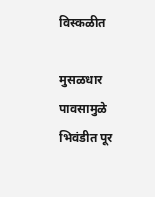विस्कळीत

मुसळधार पावसामुळे भिवंडीत पूर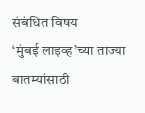संबंधित विषय
‘मुंबई लाइव्ह’च्या ताज्या बातम्यांसाठी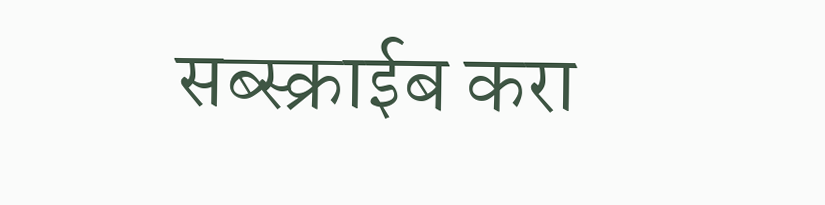सब्स्क्राईब करा